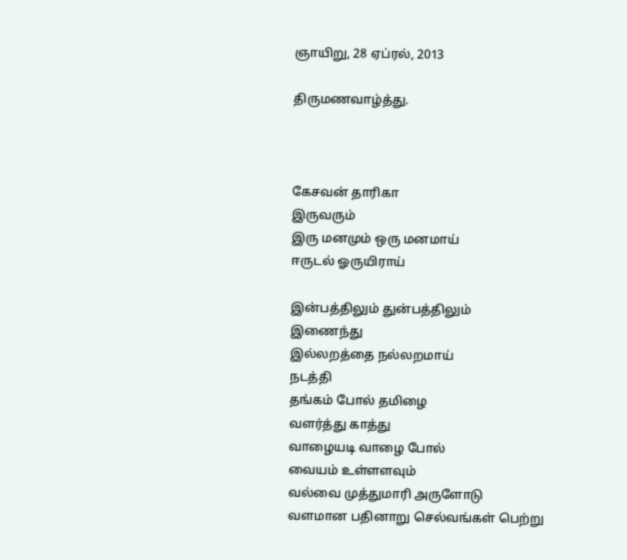ஞாயிறு, 28 ஏப்ரல், 2013

திருமணவாழ்த்து.



கேசவன் தாரிகா
இருவரும்
இரு மனமும் ஒரு மனமாய்
ஈருடல் ஓருயிராய்

இன்பத்திலும் துன்பத்திலும்
இணைந்து
இல்லறத்தை நல்லறமாய்
நடத்தி
தங்கம் போல் தமிழை
வளர்த்து காத்து
வாழையடி வாழை போல்
வையம் உள்ளளவும்
வல்வை முத்துமாரி அருளோடு
வளமான பதினாறு செல்வங்கள் பெற்று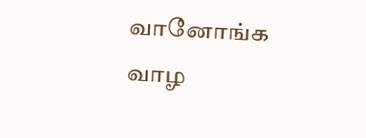வானோங்க வாழ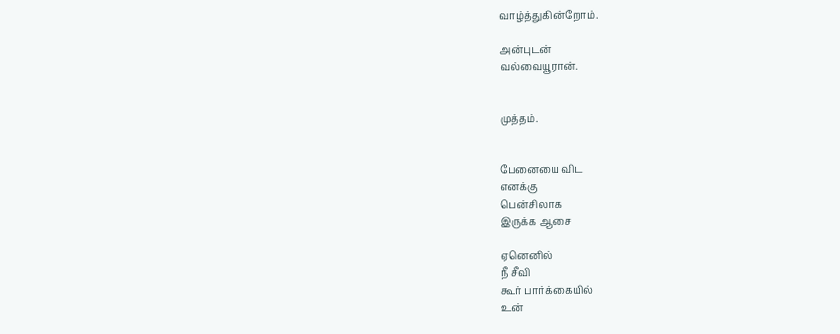வாழ்த்துகின்றோம்.

அன்புடன்
வல்வையூரான்.


முத்தம்.


பேனையை விட
எனக்கு
பென்சிலாக
இருக்க ஆசை

ஏனெனில்
நீ சீவி
கூர் பார்க்கையில்
உன்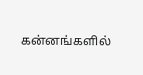கன்னங்களில்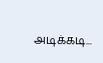அடிக்கடி...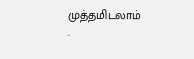முத்தமிடலாம்
.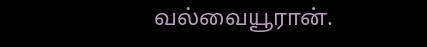வல்வையூரான்.